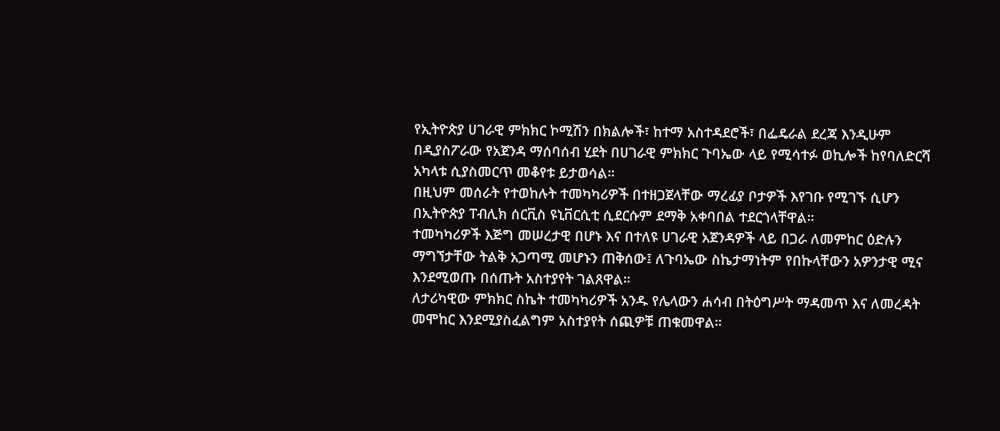የኢትዮጵያ ሀገራዊ ምክክር ኮሚሽን በክልሎች፣ ከተማ አስተዳደሮች፣ በፌዴራል ደረጃ እንዲሁም በዲያስፖራው የአጀንዳ ማሰባሰብ ሂደት በሀገራዊ ምክክር ጉባኤው ላይ የሚሳተፉ ወኪሎች ከየባለድርሻ አካላቱ ሲያስመርጥ መቆየቱ ይታወሳል።
በዚህም መሰራት የተወከሉት ተመካካሪዎች በተዘጋጀላቸው ማረፊያ ቦታዎች እየገቡ የሚገኙ ሲሆን በኢትዮጵያ ፐብሊክ ሰርቪስ ዩኒቨርሲቲ ሲደርሱም ደማቅ አቀባበል ተደርጎላቸዋል።
ተመካካሪዎች እጅግ መሠረታዊ በሆኑ እና በተለዩ ሀገራዊ አጀንዳዎች ላይ በጋራ ለመምከር ዕድሉን ማግኘታቸው ትልቅ አጋጣሚ መሆኑን ጠቅሰው፤ ለጉባኤው ስኬታማነትም የበኩላቸውን አዎንታዊ ሚና እንደሚወጡ በሰጡት አስተያየት ገልጸዋል።
ለታሪካዊው ምክክር ስኬት ተመካካሪዎች አንዱ የሌላውን ሐሳብ በትዕግሥት ማዳመጥ እና ለመረዳት መሞከር እንደሚያስፈልግም አስተያየት ሰጪዎቹ ጠቁመዋል።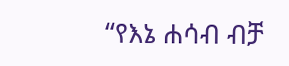“የእኔ ሐሳብ ብቻ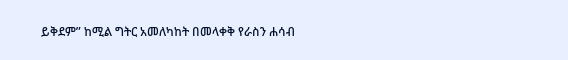ይቅደም” ከሚል ግትር አመለካከት በመላቀቅ የራስን ሐሳብ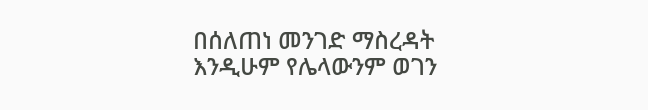በሰለጠነ መንገድ ማስረዳት እንዲሁም የሌላውንም ወገን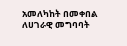አመለካከት በመቀበል ለሀገራዊ መግባባት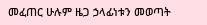መፈጠር ሁሉም ዜጋ ኃላፊነቱን መወጣት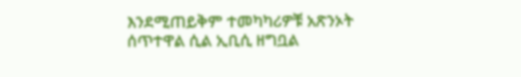እንደሚጠይቅም ተመካካሪዎቹ አጽንኦት ሰጥተዋል ሲል ኢቢሲ ዘግቧል